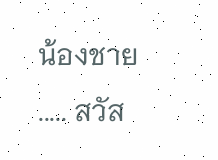น้องชาย ..... สวัส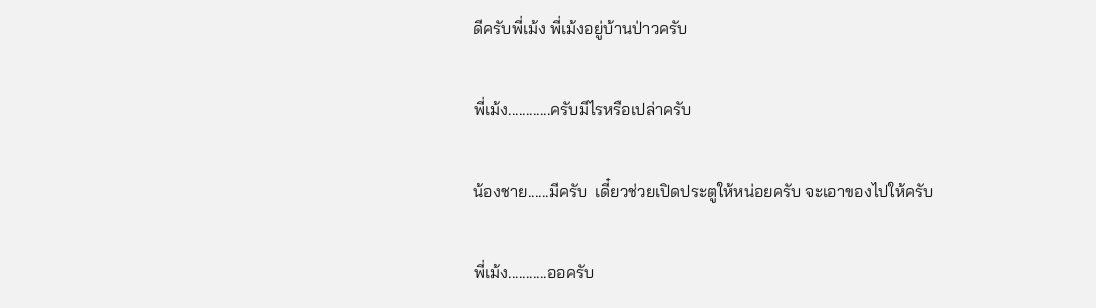ดีครับพี่เม้ง พี่เม้งอยู่บ้านป่าวครับ

พี่เม้ง............ครับมีไรหรือเปล่าครับ

น้องชาย......มีครับ  เดี๋ยวช่วยเปิดประตูให้หน่อยครับ จะเอาของไปให้ครับ

พี่เม้ง...........ออครับ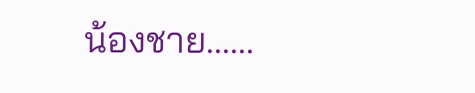น้องชาย......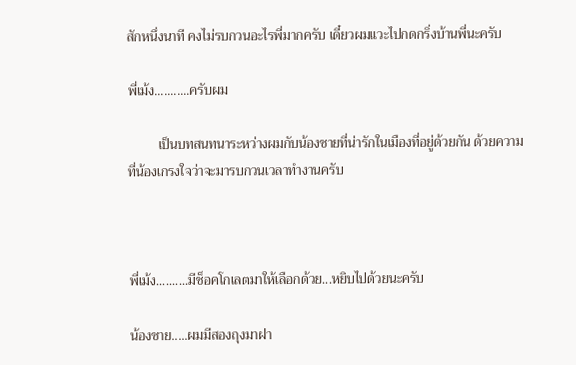สักหนึ่งนาที คงไม่รบกวนอะไรพี่มากครับ เดี๋ยวผมแวะไปกดกริ่งบ้านพี่นะครับ

พี่เม้ง...........ครับผม

         เป็นบทสนทนาระหว่างผมกับน้องชายที่น่ารักในเมืองที่อยู่ด้วยกัน ด้วยความที่น้องเกรงใจว่าจะมารบกวนเวลาทำงานครับ



พี่เม้ง..........มีช็อคโกเลตมาให้เลือกด้วย...หยิบไปด้วยนะครับ

น้องชาย.....ผมมีสองถุงมาฝา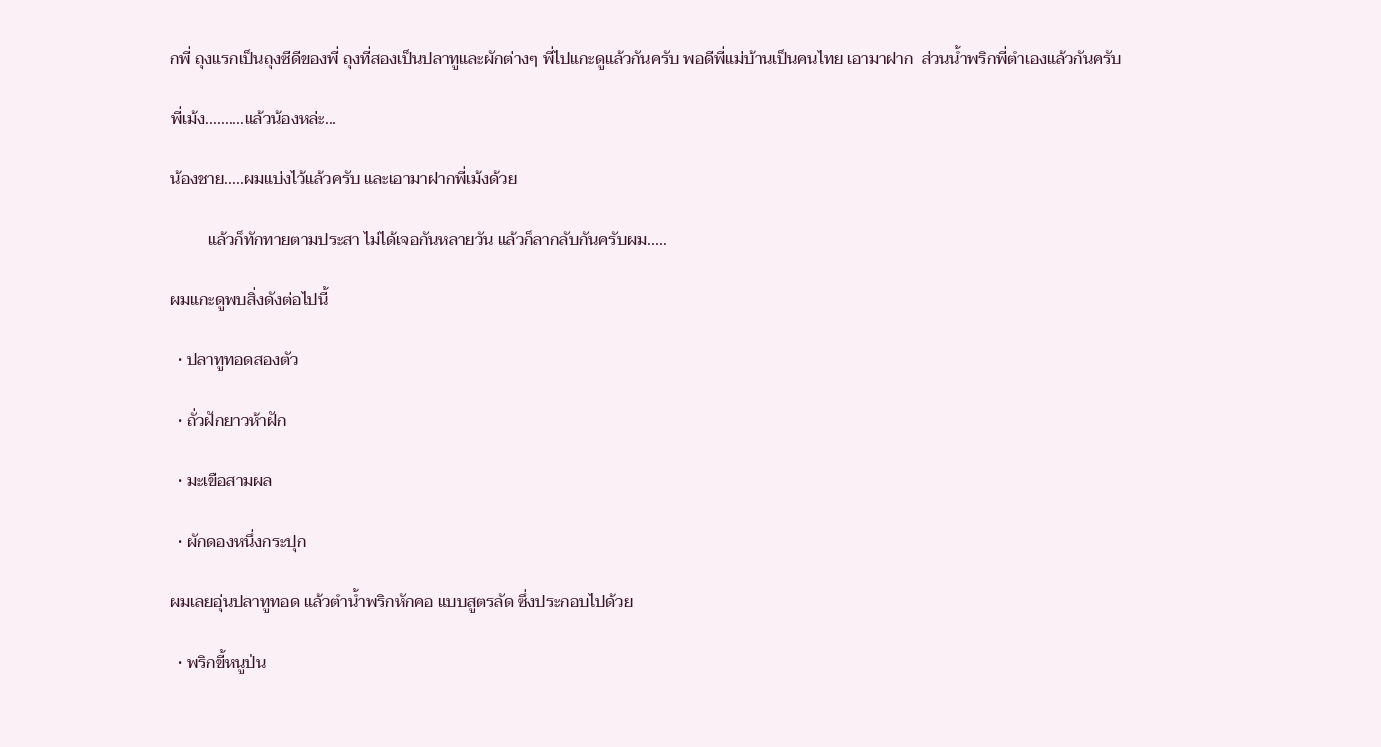กพี่ ถุงแรกเป็นถุงซีดีของพี่ ถุงที่สองเป็นปลาทูและผักต่างๆ พี่ไปแกะดูแล้วกันครับ พอดีพี่แม่บ้านเป็นคนไทย เอามาฝาก  ส่วนน้ำพริกพี่ตำเองแล้วกันครับ

พี่เม้ง..........แล้วน้องหล่ะ...

น้องชาย.....ผมแบ่งไว้แล้วครับ และเอามาฝากพี่เม้งด้วย

         แล้วก็ทักทายตามประสา ไม่ได้เจอกันหลายวัน แล้วก็ลากลับกันครับผม.....

ผมแกะดูพบสิ่งดังต่อไปนี้

  • ปลาทูทอดสองตัว

  • ถั่วฝักยาวห้าฝัก

  • มะเขือสามผล

  • ผักดองหนึ่งกระปุก

ผมเลยอุ่นปลาทูทอด แล้วตำน้ำพริกหักคอ แบบสูตรลัด ซึ่งประกอบไปด้วย

  • พริกขี้หนูป่น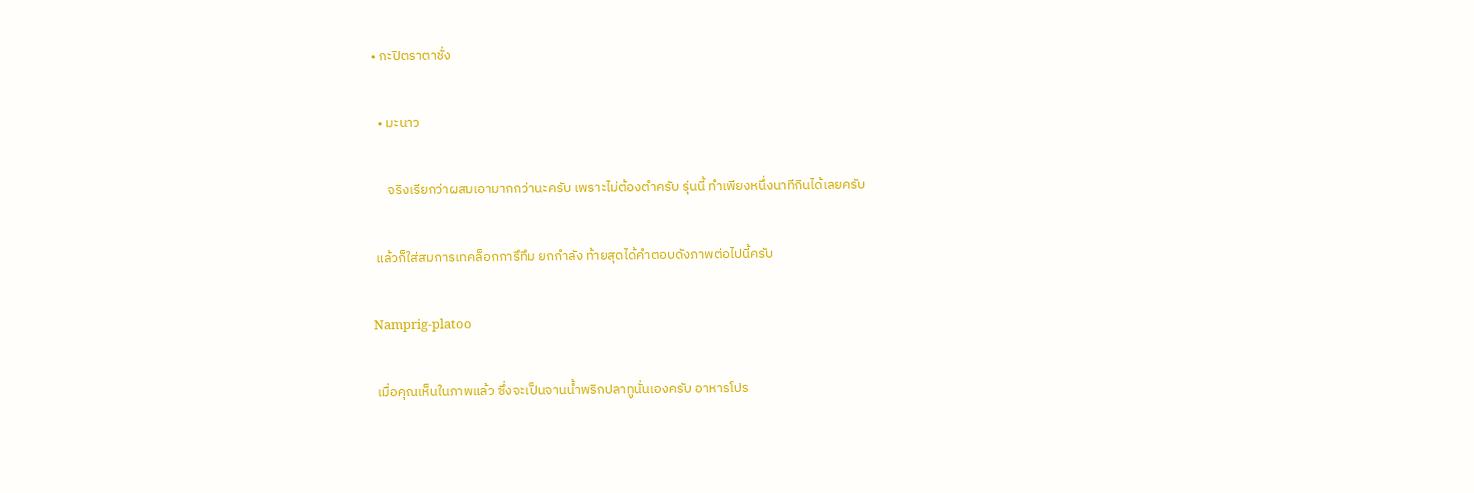• กะปิตราตาชั่ง

  • มะนาว

     จริงเรียกว่าผสมเอามากกว่านะครับ เพราะไม่ต้องตำครับ รุ่นนี้ ทำเพียงหนึ่งนาทีกินได้เลยครับ

 แล้วก็ใส่สมการเทคล็อกการึทึม ยกกำลัง ท้ายสุดได้คำตอบดังภาพต่อไปนี้ครับ

Namprig-platoo

 เมื่อคุณเห็นในภาพแล้ว ซึ่งจะเป็นจานน้ำพริกปลาทูนั่นเองครับ อาหารโปร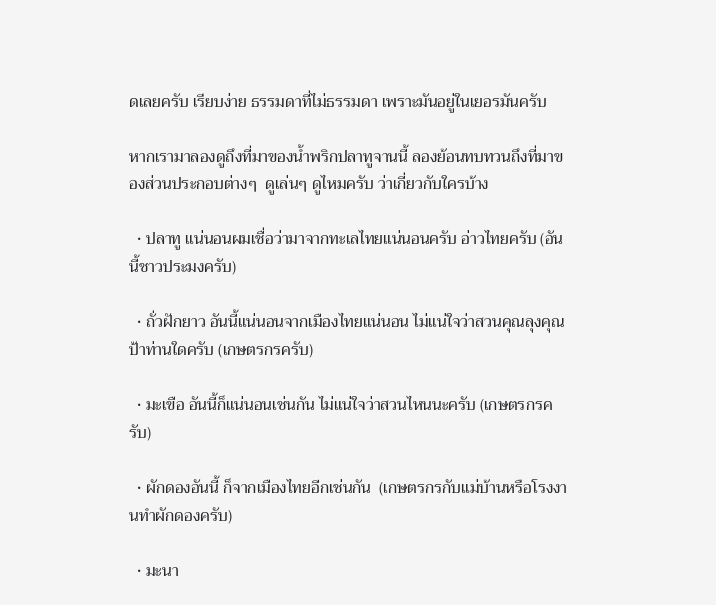ดเลยครับ เรียบง่าย ธรรมดาที่ไม่ธรรมดา เพราะมันอยู่ในเยอรมันครับ

หากเรามาลองดูถึงที่มาของน้ำพริกปลาทูจานนี้ ลองย้อนทบทวนถึงที่มาของส่วนประกอบต่างๆ  ดูเล่นๆ ดูไหมครับ ว่าเกี่ยวกับใครบ้าง

  • ปลาทู แน่นอนผมเชื่อว่ามาจากทะเลไทยแน่นอนครับ อ่าวไทยครับ (อันนี้ชาวประมงครับ)

  • ถั่วฝักยาว อันนี้แน่นอนจากเมืองไทยแน่นอน ไม่แน่ใจว่าสวนคุณลุงคุณป้าท่านใดครับ (เกษตรกรครับ)

  • มะเขือ อันนี้ก็แน่นอนเช่นกัน ไม่แน่ใจว่าสวนไหนนะครับ (เกษตรกรครับ)

  • ผักดองอันนี้ ก็จากเมืองไทยอีกเช่นกัน  (เกษตรกรกับแม่บ้านหรือโรงงานทำผักดองครับ)

  • มะนา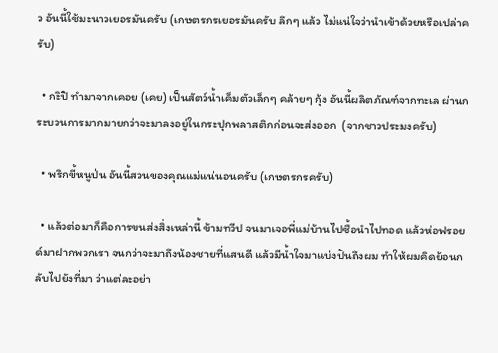ว อันนี้ใช้มะนาวเยอรมันครับ (เกษตรกรเยอรมันครับ ลึกๆ แล้ว ไม่แน่ใจว่านำเข้าด้วยหรือเปล่าครับ)

  • กะิปิ ทำมาจากเคอย (เคย) เป็นสัตว์น้ำเค็มตัวเล็กๆ คล้ายๆ กุ้ง อันนี้ผลิตภัณฑ์จากทะเล ผ่านกระบวนการมากมายกว่าจะมาลงอยู่ในกระปุกพลาสติกก่อนจะส่งออก  (จากชาวประมงครับ)

  • พริกขี้หนูป่น อันนี้สวนของคุณแม่แน่นอนครับ (เกษตรกรครับ)

  • แล้วต่อมาก็คือการขนส่งสิ่งเหล่านี้ ข้ามทวีป จนมาเจอพี่แม่บ้านไปซื้อนำไปทอด แล้วห่อฟรอยด์มาฝากพวกเรา จนกว่าจะมาถึงน้องชายที่แสนดี แล้วมีน้ำใจมาแบ่งปันถึงผม ทำให้ผมคิดย้อนกลับไปยังที่มา ว่าแต่ละอย่า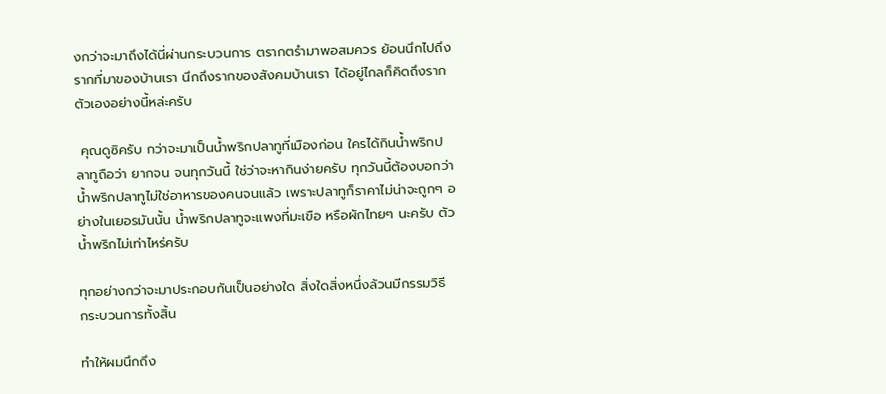งกว่าจะมาถึงได้นี่ผ่านกระบวนการ ตรากตรำมาพอสมควร ย้อนนึกไปถึงรากที่มาของบ้านเรา นึกถึงรากของสังคมบ้านเรา ได้อยู่ไกลก็คิดถึงรากตัวเองอย่างนี้หล่ะครับ

 คุณดูซิครับ กว่าจะมาเป็นน้ำพริกปลาทูที่เมืองก่อน ใครได้กินน้ำพริกปลาทูถือว่า ยากจน จนทุกวันนี้ ใช่ว่าจะหากินง่ายครับ ทุกวันนี้ต้องบอกว่า น้ำพริกปลาทูไม่ใช่อาหารของคนจนแล้ว เพราะปลาทูก็ราคาไม่น่าจะถูกๆ อย่างในเยอรมันนั้น น้ำพริกปลาทูจะแพงที่มะเขือ หรือผักไทยๆ นะครับ ตัวน้ำพริกไม่เท่าไหร่ครับ

ทุกอย่างกว่าจะมาประกอบกันเป็นอย่างใด สิ่งใดสิ่งหนึ่งล้วนมีกรรมวิธี กระบวนการทั้งสิ้น

ทำให้ผมนึกถึง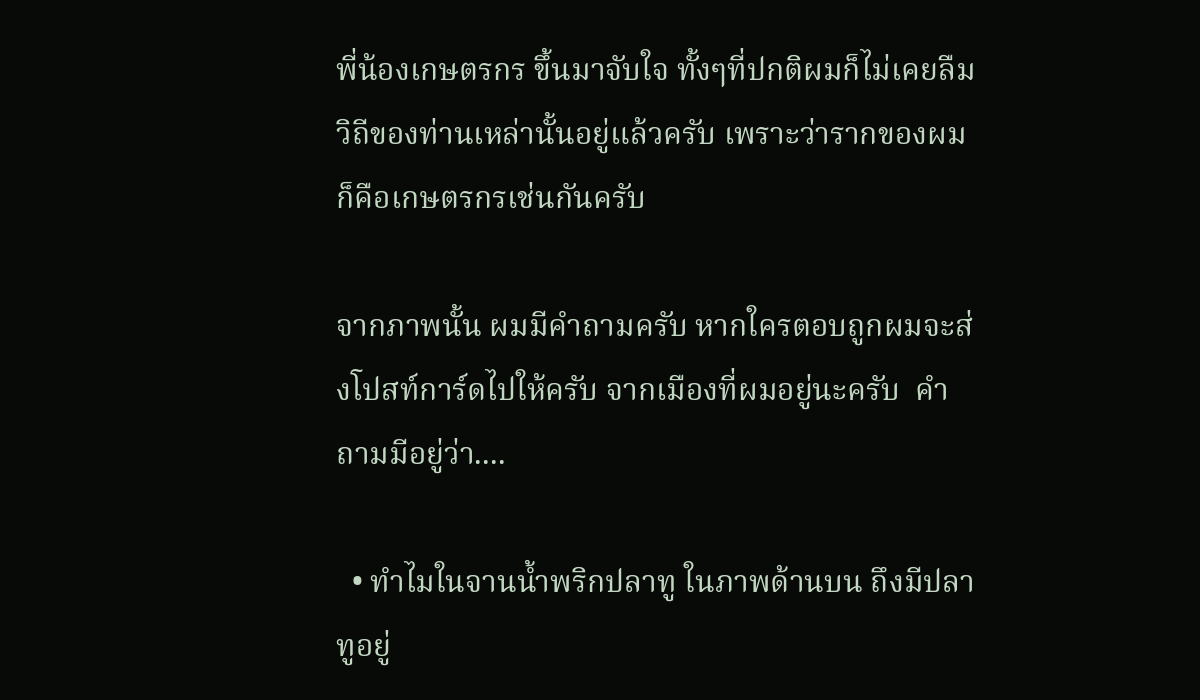พี่น้องเกษตรกร ขึ้นมาจับใจ ทั้งๆที่ปกติผมก็ไม่เคยลืมวิถีของท่านเหล่านั้นอยู่แล้วครับ เพราะว่ารากของผมก็คือเกษตรกรเช่นกันครับ

จากภาพนั้น ผมมีคำถามครับ หากใครตอบถูกผมจะส่งโปสท์การ์ดไปให้ครับ จากเมืองที่ผมอยู่นะครับ  คำถามมีอยู่ว่า....

  • ทำไมในจานน้ำพริกปลาทู ในภาพด้านบน ถึงมีปลาทูอยู่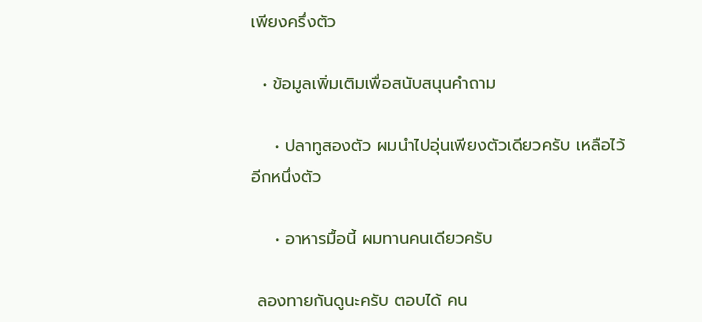เพียงครึ่งตัว

  • ข้อมูลเพิ่มเติมเพื่อสนับสนุนคำถาม

    • ปลาทูสองตัว ผมนำไปอุ่นเพียงตัวเดียวครับ เหลือไว้อีกหนึ่งตัว

    • อาหารมื้อนี้ ผมทานคนเดียวครับ

 ลองทายกันดูนะครับ ตอบได้ คน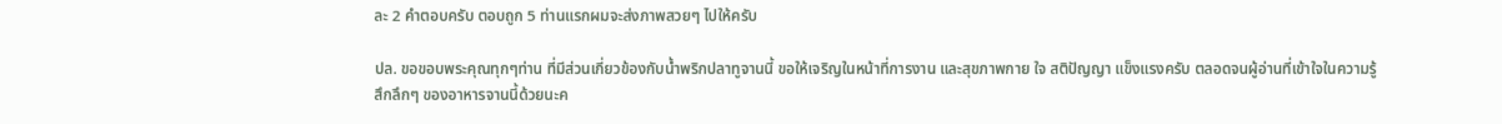ละ 2 คำตอบครับ ตอบถูก 5 ท่านแรกผมจะส่งภาพสวยๆ ไปให้ครับ

ปล. ขอขอบพระคุณทุกๆท่าน ที่มีส่วนเกี่ยวข้องกับน้ำพริกปลาทูจานนี้ ขอให้เจริญในหน้าที่การงาน และสุขภาพกาย ใจ สติปัญญา แข็งแรงครับ ตลอดจนผู้อ่านที่เข้าใจในความรู้สึกลึกๆ ของอาหารจานนี้ด้วยนะค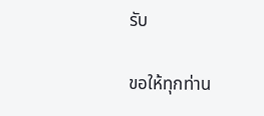รับ

ขอให้ทุกท่าน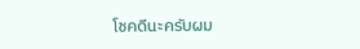โชคดีนะครับผม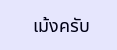เม้งครับ